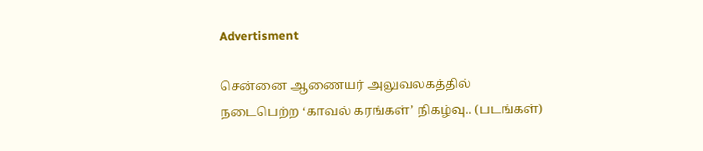Advertisment

சென்னை ஆணையர் அலுவலகத்தில் நடைபெற்ற ‘காவல் கரங்கள்’ நிகழ்வு.. (படங்கள்)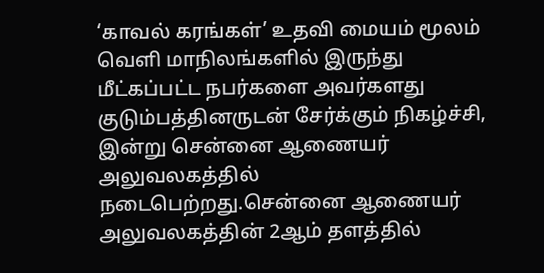‘காவல் கரங்கள்’ உதவி மையம் மூலம் வெளி மாநிலங்களில் இருந்து மீட்கப்பட்ட நபர்களை அவர்களது குடும்பத்தினருடன் சேர்க்கும் நிகழ்ச்சி, இன்று சென்னை ஆணையர் அலுவலகத்தில் நடைபெற்றது.சென்னை ஆணையர் அலுவலகத்தின் 2ஆம் தளத்தில்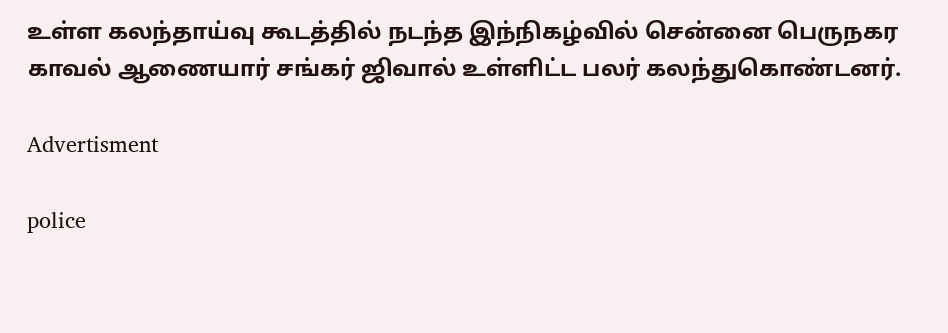உள்ள கலந்தாய்வு கூடத்தில் நடந்த இந்நிகழ்வில் சென்னை பெருநகர காவல் ஆணையார் சங்கர் ஜிவால் உள்ளிட்ட பலர் கலந்துகொண்டனர்.

Advertisment

police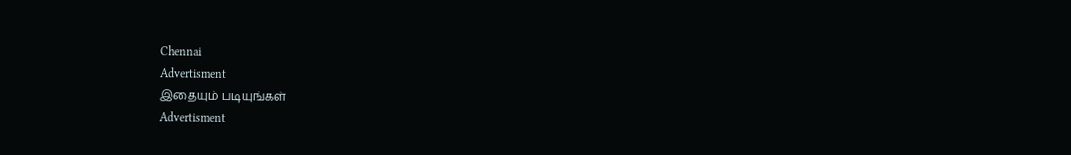Chennai
Advertisment
இதையும் படியுங்கள்
Advertisment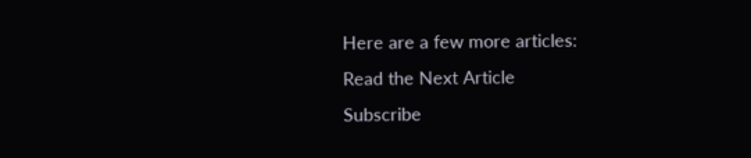Here are a few more articles:
Read the Next Article
Subscribe